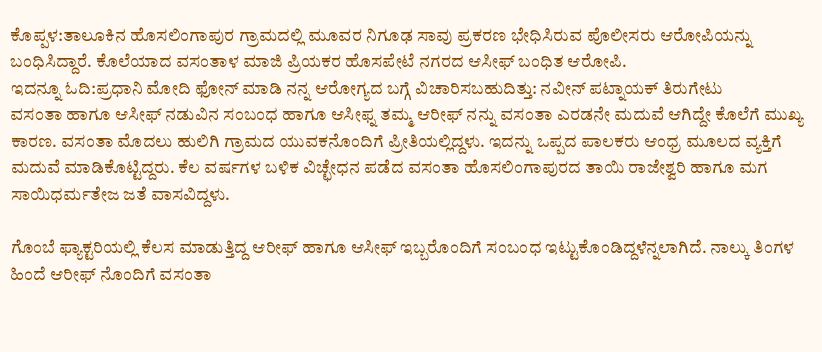ಕೊಪ್ಪಳ:ತಾಲೂಕಿನ ಹೊಸಲಿಂಗಾಪುರ ಗ್ರಾಮದಲ್ಲಿ ಮೂವರ ನಿಗೂಢ‌ ಸಾವು ಪ್ರಕರಣ ಭೇಧಿಸಿರುವ ಪೊಲೀಸರು ಆರೋಪಿಯನ್ನು ಬಂಧಿಸಿದ್ದಾರೆ. ಕೊಲೆಯಾದ ವಸಂತಾಳ ಮಾಜಿ ಪ್ರಿಯಕರ ಹೊಸಪೇಟೆ ನಗರದ ಆಸೀಫ್ ಬಂಧಿತ ಆರೋಪಿ.
ಇದನ್ನೂ ಓದಿ:ಪ್ರಧಾನಿ ಮೋದಿ ಫೋನ್ ಮಾಡಿ ನನ್ನ ಆರೋಗ್ಯದ ಬಗ್ಗೆ ವಿಚಾರಿಸಬಹುದಿತ್ತು: ನವೀನ್ ಪಟ್ನಾಯಕ್ ತಿರುಗೇಟು
ವಸಂತಾ ಹಾಗೂ ಆಸೀಫ್ ನಡುವಿನ ಸಂಬಂಧ ಹಾಗೂ ಆಸೀಫ್ನ ತಮ್ಮ ಆರೀಫ್ ನನ್ನು ವಸಂತಾ ಎರಡನೇ ಮದುವೆ ಆಗಿದ್ದೇ ಕೊಲೆಗೆ ಮುಖ್ಯ ಕಾರಣ. ವಸಂತಾ ಮೊದಲು ಹುಲಿಗಿ ಗ್ರಾಮದ ಯುವಕನೊಂದಿಗೆ ಪ್ರೀತಿಯಲ್ಲಿದ್ದಳು. ಇದನ್ನು ಒಪ್ಪದ ಪಾಲಕರು ಆಂಧ್ರ ಮೂಲದ ವ್ಯಕ್ತಿಗೆ ಮದುವೆ ಮಾಡಿಕೊಟ್ಟಿದ್ದರು. ಕೆಲ ವರ್ಷಗಳ ಬಳಿಕ ವಿಚ್ಛೇಧನ ಪಡೆದ ವಸಂತಾ ಹೊಸಲಿಂಗಾಪುರದ ತಾಯಿ ರಾಜೇಶ್ವರಿ ಹಾಗೂ ಮಗ ಸಾಯಿಧರ್ಮತೇಜ ಜತೆ ವಾಸವಿದ್ದಳು.

ಗೊಂಬೆ ಫ್ಯಾಕ್ಟರಿಯಲ್ಲಿ ಕೆಲಸ ಮಾಡುತ್ತಿದ್ದ ಆರೀಫ್ ಹಾಗೂ ಆಸೀಫ್ ಇಬ್ಬರೊಂದಿಗೆ ಸಂಬಂಧ ಇಟ್ಟುಕೊಂಡಿದ್ದಳೆನ್ನಲಾಗಿದೆ. ನಾಲ್ಕು ತಿಂಗಳ ಹಿಂದೆ ಆರೀಫ್ ನೊಂದಿಗೆ ವಸಂತಾ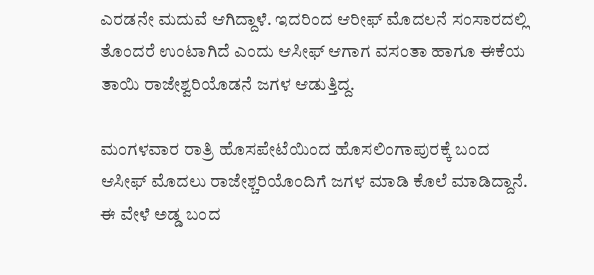ಎರಡನೇ ಮದುವೆ ಆಗಿದ್ದಾಳೆ. ಇದರಿಂದ ಆರೀಫ್ ಮೊದಲನೆ ಸಂಸಾರದಲ್ಲಿ ತೊಂದರೆ ಉಂಟಾಗಿದೆ ಎಂದು ಆಸೀಫ್ ಆಗಾಗ ವಸಂತಾ ಹಾಗೂ ಈಕೆಯ ತಾಯಿ ರಾಜೇಶ್ವರಿಯೊಡನೆ ಜಗಳ ಆಡುತ್ತಿದ್ದ.

ಮಂಗಳವಾರ ರಾತ್ರಿ ಹೊಸಪೇಟೆಯಿಂದ ಹೊಸಲಿಂಗಾಪುರಕ್ಕೆ ಬಂದ ಆಸೀಫ್ ಮೊದಲು ರಾಜೇಶ್ಚರಿಯೊಂದಿಗೆ ಜಗಳ ಮಾಡಿ ಕೊಲೆ ಮಾಡಿದ್ದಾನೆ. ಈ ವೇಳೆ ಅಡ್ಡ ಬಂದ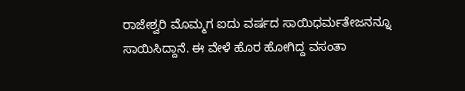ರಾಜೇಶ್ವರಿ ಮೊಮ್ಮಗ ಐದು ವರ್ಷದ ಸಾಯಿಧರ್ಮತೇಜನನ್ನೂ ಸಾಯಿಸಿದ್ದಾನೆ. ಈ ವೇಳೆ ಹೊರ ಹೋಗಿದ್ದ ವಸಂತಾ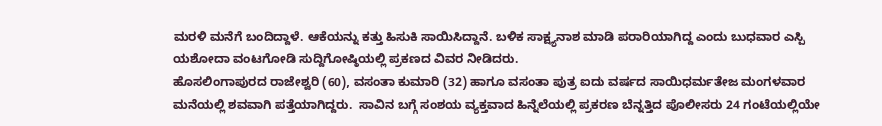ಮರಳಿ ಮನೆಗೆ ಬಂದಿದ್ದಾಳೆ. ಆಕೆಯನ್ನು ಕತ್ತು ಹಿಸುಕಿ ಸಾಯಿಸಿದ್ದಾನೆ. ಬಳಿಕ ಸಾಕ್ಷ್ಯನಾಶ ಮಾಡಿ ಪರಾರಿಯಾಗಿದ್ದ ಎಂದು ಬುಧವಾರ ಎಸ್ಪಿ ಯಶೋದಾ ವಂಟಗೋಡಿ ಸುದ್ದಿಗೋಷ್ಠಿಯಲ್ಲಿ ಪ್ರಕಣದ ವಿವರ ನೀಡಿದರು.
ಹೊಸಲಿಂಗಾಪುರದ‌ ರಾಜೇಶ್ವರಿ (60), ವಸಂತಾ ಕುಮಾರಿ (32) ಹಾಗೂ ವಸಂತಾ ಪುತ್ರ ಐದು ವರ್ಷದ ಸಾಯಿಧರ್ಮತೇಜ ಮಂಗಳವಾರ ಮನೆಯಲ್ಲಿ ಶವವಾಗಿ ಪತ್ತೆಯಾಗಿದ್ದರು.  ಸಾವಿನ ಬಗ್ಗೆ ಸಂಶಯ ವ್ಯಕ್ತವಾದ ಹಿನ್ನೆಲೆಯಲ್ಲಿ ಪ್ರಕರಣ ಬೆನ್ನತ್ತಿದ ಪೊಲೀಸರು 24 ಗಂಟೆಯಲ್ಲಿಯೇ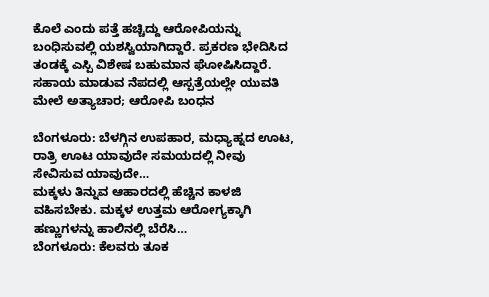ಕೊಲೆ ಎಂದು ಪತ್ತೆ ಹಚ್ಚಿದ್ದು ಆರೋಪಿಯನ್ನು ಬಂಧಿಸುವಲ್ಲಿ ಯಶಸ್ವಿಯಾಗಿದ್ದಾರೆ. ಪ್ರಕರಣ ಭೇದಿಸಿದ ತಂಡಕ್ಕೆ ಎಸ್ಪಿ ವಿಶೇಷ ಬಹುಮಾನ ಘೋಷಿಸಿದ್ದಾರೆ.
ಸಹಾಯ ಮಾಡುವ ನೆಪದಲ್ಲಿ ಆಸ್ಪತ್ರೆಯಲ್ಲೇ ಯುವತಿ ಮೇಲೆ ಅತ್ಯಾಚಾರ; ಆರೋಪಿ ಬಂಧನ

ಬೆಂಗಳೂರು: ಬೆಳಗ್ಗಿನ ಉಪಹಾರ, ಮಧ್ಯಾಹ್ನದ ಊಟ, ರಾತ್ರಿ ಊಟ ಯಾವುದೇ ಸಮಯದಲ್ಲಿ ನೀವು ಸೇವಿಸುವ ಯಾವುದೇ…
ಮಕ್ಕಳು ತಿನ್ನುವ ಆಹಾರದಲ್ಲಿ ಹೆಚ್ಚಿನ ಕಾಳಜಿ ವಹಿಸಬೇಕು. ಮಕ್ಕಳ ಉತ್ತಮ ಆರೋಗ್ಯಕ್ಕಾಗಿ ಹಣ್ಣುಗಳನ್ನು ಹಾಲಿನಲ್ಲಿ ಬೆರೆಸಿ…
ಬೆಂಗಳೂರು: ಕೆಲವರು ತೂಕ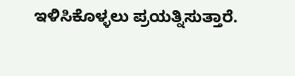ಇಳಿಸಿಕೊಳ್ಳಲು ಪ್ರಯತ್ನಿಸುತ್ತಾರೆ.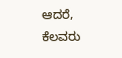ಆದರೆ, ಕೆಲವರು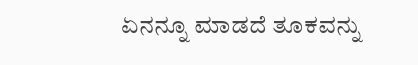ಏನನ್ನೂ ಮಾಡದೆ ತೂಕವನ್ನು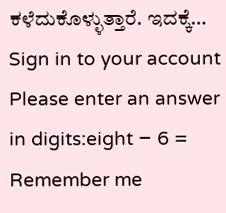ಕಳೆದುಕೊಳ್ಳುತ್ತಾರೆ. ಇದಕ್ಕೆ…
Sign in to your account
Please enter an answer in digits:eight − 6 =
Remember me